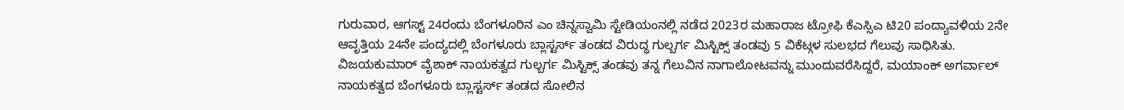ಗುರುವಾರ, ಆಗಸ್ಟ್ 24ರಂದು ಬೆಂಗಳೂರಿನ ಎಂ ಚಿನ್ನಸ್ವಾಮಿ ಸ್ಟೇಡಿಯಂನಲ್ಲಿ ನಡೆದ 2023ರ ಮಹಾರಾಜ ಟ್ರೋಫಿ ಕೆಎಸ್ಸಿಎ ಟಿ20 ಪಂದ್ಯಾವಳಿಯ 2ನೇ ಆವೃತ್ತಿಯ 24ನೇ ಪಂದ್ಯದಲ್ಲಿ ಬೆಂಗಳೂರು ಬ್ಲಾಸ್ಟರ್ಸ್ ತಂಡದ ವಿರುದ್ಧ ಗುಲ್ಬರ್ಗ ಮಿಸ್ಟಿಕ್ಸ್ ತಂಡವು 5 ವಿಕೆಟ್ಗಳ ಸುಲಭದ ಗೆಲುವು ಸಾಧಿಸಿತು.
ವಿಜಯಕುಮಾರ್ ವೈಶಾಕ್ ನಾಯಕತ್ವದ ಗುಲ್ಬರ್ಗ ಮಿಸ್ಟಿಕ್ಸ್ ತಂಡವು ತನ್ನ ಗೆಲುವಿನ ನಾಗಾಲೋಟವನ್ನು ಮುಂದುವರೆಸಿದ್ದರೆ, ಮಯಾಂಕ್ ಅಗರ್ವಾಲ್ ನಾಯಕತ್ವದ ಬೆಂಗಳೂರು ಬ್ಲಾಸ್ಟರ್ಸ್ ತಂಡದ ಸೋಲಿನ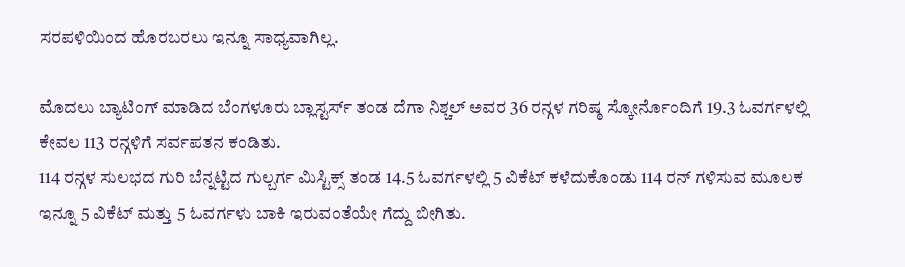ಸರಪಳಿಯಿಂದ ಹೊರಬರಲು ಇನ್ನೂ ಸಾಧ್ಯವಾಗಿಲ್ಲ.

ಮೊದಲು ಬ್ಯಾಟಿಂಗ್ ಮಾಡಿದ ಬೆಂಗಳೂರು ಬ್ಲಾಸ್ಟರ್ಸ್ ತಂಡ ದೆಗಾ ನಿಶ್ಚಲ್ ಅವರ 36 ರನ್ಗಳ ಗರಿಷ್ಠ ಸ್ಕೋರ್ನೊಂದಿಗೆ 19.3 ಓವರ್ಗಳಲ್ಲಿ ಕೇವಲ 113 ರನ್ಗಳಿಗೆ ಸರ್ವಪತನ ಕಂಡಿತು.
114 ರನ್ಗಳ ಸುಲಭದ ಗುರಿ ಬೆನ್ನಟ್ಟಿದ ಗುಲ್ಬರ್ಗ ಮಿಸ್ಟಿಕ್ಸ್ ತಂಡ 14.5 ಓವರ್ಗಳಲ್ಲಿ 5 ವಿಕೆಟ್ ಕಳೆದುಕೊಂಡು 114 ರನ್ ಗಳಿಸುವ ಮೂಲಕ ಇನ್ನೂ 5 ವಿಕೆಟ್ ಮತ್ತು 5 ಓವರ್ಗಳು ಬಾಕಿ ಇರುವಂತೆಯೇ ಗೆದ್ದು ಬೀಗಿತು.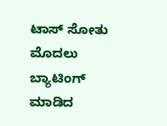ಟಾಸ್ ಸೋತು ಮೊದಲು ಬ್ಯಾಟಿಂಗ್ ಮಾಡಿದ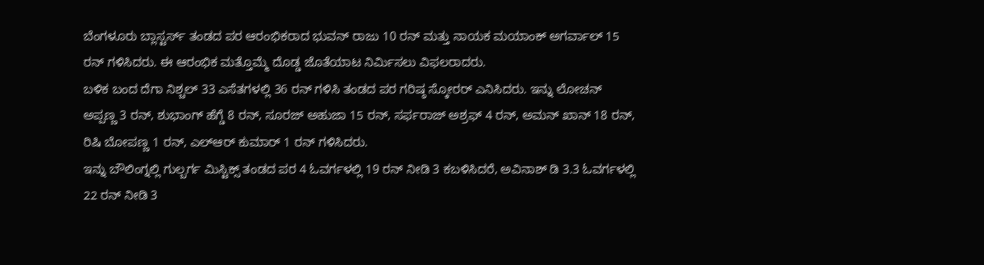ಬೆಂಗಳೂರು ಬ್ಲಾಸ್ಟರ್ಸ್ ತಂಡದ ಪರ ಆರಂಭಿಕರಾದ ಭುವನ್ ರಾಜು 10 ರನ್ ಮತ್ತು ನಾಯಕ ಮಯಾಂಕ್ ಅಗರ್ವಾಲ್ 15 ರನ್ ಗಳಿಸಿದರು. ಈ ಆರಂಭಿಕ ಮತ್ತೊಮ್ಮೆ ದೊಡ್ಡ ಜೊತೆಯಾಟ ನಿರ್ಮಿಸಲು ವಿಫಲರಾದರು.
ಬಳಿಕ ಬಂದ ದೆಗಾ ನಿಶ್ಚಲ್ 33 ಎಸೆತಗಳಲ್ಲಿ 36 ರನ್ ಗಳಿಸಿ ತಂಡದ ಪರ ಗರಿಷ್ಠ ಸ್ಕೋರರ್ ಎನಿಸಿದರು. ಇನ್ನು ಲೋಚನ್ ಅಪ್ಪಣ್ಣ 3 ರನ್, ಶುಭಾಂಗ್ ಹೆಗ್ಡೆ 8 ರನ್, ಸೂರಜ್ ಅಹುಜಾ 15 ರನ್, ಸರ್ಫರಾಜ್ ಅಶ್ರಫ್ 4 ರನ್, ಅಮನ್ ಖಾನ್ 18 ರನ್, ರಿಷಿ ಬೋಪಣ್ಣ 1 ರನ್, ಎಲ್ಆರ್ ಕುಮಾರ್ 1 ರನ್ ಗಳಿಸಿದರು.
ಇನ್ನು ಬೌಲಿಂಗ್ನಲ್ಲಿ ಗುಲ್ಬರ್ಗ ಮಿಸ್ಟಿಕ್ಸ್ ತಂಡದ ಪರ 4 ಓವರ್ಗಳಲ್ಲಿ 19 ರನ್ ನೀಡಿ 3 ಕಬಳಿಸಿದರೆ, ಅವಿನಾಶ್ ಡಿ 3.3 ಓವರ್ಗಳಲ್ಲಿ 22 ರನ್ ನೀಡಿ 3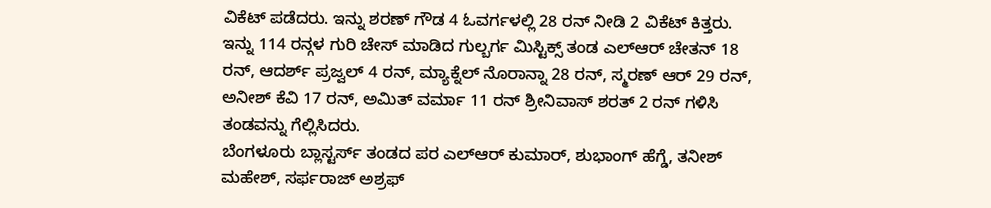ವಿಕೆಟ್ ಪಡೆದರು. ಇನ್ನು ಶರಣ್ ಗೌಡ 4 ಓವರ್ಗಳಲ್ಲಿ 28 ರನ್ ನೀಡಿ 2 ವಿಕೆಟ್ ಕಿತ್ತರು.
ಇನ್ನು 114 ರನ್ಗಳ ಗುರಿ ಚೇಸ್ ಮಾಡಿದ ಗುಲ್ಬರ್ಗ ಮಿಸ್ಟಿಕ್ಸ್ ತಂಡ ಎಲ್ಆರ್ ಚೇತನ್ 18 ರನ್, ಆದರ್ಶ್ ಪ್ರಜ್ವಲ್ 4 ರನ್, ಮ್ಯಾಕ್ನೆಲ್ ನೊರಾನ್ನಾ 28 ರನ್, ಸ್ಮರಣ್ ಆರ್ 29 ರನ್, ಅನೀಶ್ ಕೆವಿ 17 ರನ್, ಅಮಿತ್ ವರ್ಮಾ 11 ರನ್ ಶ್ರೀನಿವಾಸ್ ಶರತ್ 2 ರನ್ ಗಳಿಸಿ ತಂಡವನ್ನು ಗೆಲ್ಲಿಸಿದರು.
ಬೆಂಗಳೂರು ಬ್ಲಾಸ್ಟರ್ಸ್ ತಂಡದ ಪರ ಎಲ್ಆರ್ ಕುಮಾರ್, ಶುಭಾಂಗ್ ಹೆಗ್ಡೆ, ತನೀಶ್ ಮಹೇಶ್, ಸರ್ಫರಾಜ್ ಅಶ್ರಫ್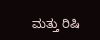ಮತ್ತು ರಿಷಿ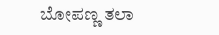ಬೋಪಣ್ಣ ತಲಾ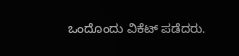ಒಂದೊಂದು ವಿಕೆಟ್ ಪಡೆದರು.